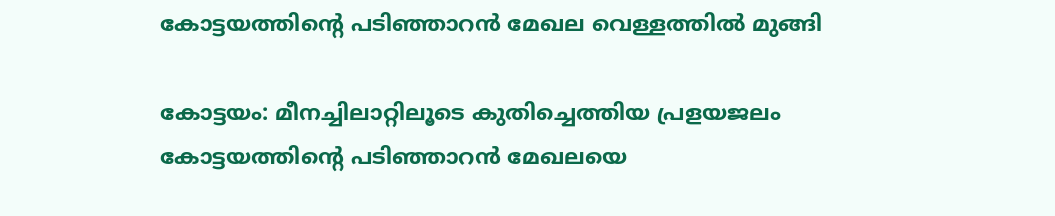കോട്ടയത്തിന്‍റെ പടിഞ്ഞാറൻ മേഖല വെള്ളത്തിൽ മുങ്ങി

കോട്ടയം: മീനച്ചിലാറ്റിലൂടെ കുതിച്ചെത്തിയ പ്രളയജലം കോട്ടയത്തിന്‍റെ പടിഞ്ഞാറന്‍ മേഖലയെ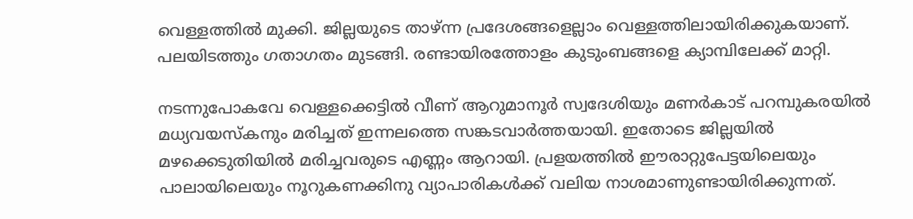വെള്ളത്തില്‍ മുക്കി. ജില്ലയുടെ താഴ്ന്ന പ്രദേശങ്ങളെല്ലാം വെള്ളത്തിലായിരിക്കുകയാണ്. പലയിടത്തും ഗതാഗതം മുടങ്ങി. രണ്ടായിരത്തോളം കുടുംബങ്ങളെ ക്യാമ്പിലേക്ക് മാറ്റി.

നടന്നുപോകവേ വെള്ളക്കെട്ടില്‍ വീണ് ആറുമാനൂര്‍ സ്വദേശിയും മണര്‍കാട് പറമ്പുകരയില്‍ മധ്യവയസ്‌കനും മരിച്ചത് ഇന്നലത്തെ സങ്കടവാര്‍ത്തയായി. ഇതോടെ ജില്ലയില്‍ മഴക്കെടുതിയില്‍ മരിച്ചവരുടെ എണ്ണം ആറായി. പ്രളയത്തില്‍ ഈരാറ്റുപേട്ടയിലെയും പാലായിലെയും നൂറുകണക്കിനു വ്യാപാരികള്‍ക്ക് വലിയ നാശമാണുണ്ടായിരിക്കുന്നത്.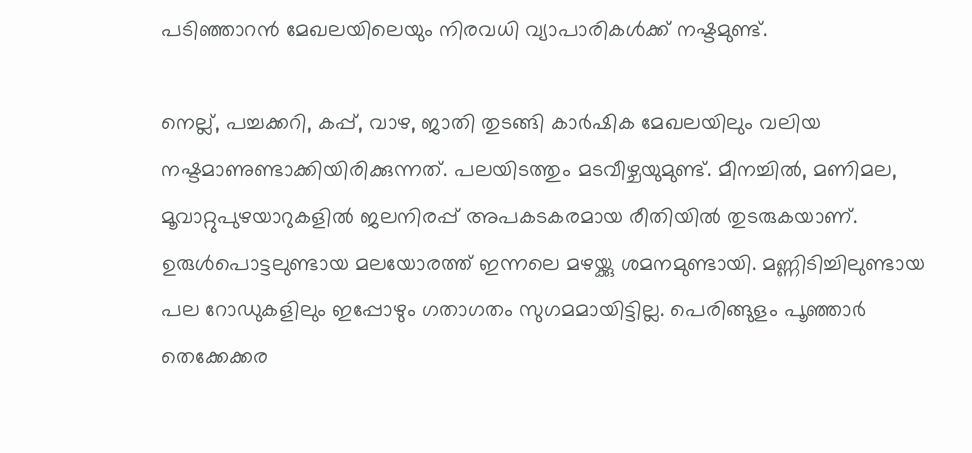പടിഞ്ഞാറന്‍ മേഖലയിലെയും നിരവധി വ്യാപാരികള്‍ക്ക് നഷ്ടമുണ്ട്.

നെല്ല്, പച്ചക്കറി, കപ്പ്, വാഴ, ജാതി തുടങ്ങി കാര്‍ഷിക മേഖലയിലും വലിയ നഷ്ടമാണുണ്ടാക്കിയിരിക്കുന്നത്. പലയിടത്തും മടവീഴ്ചയുമുണ്ട്. മീനച്ചില്‍, മണിമല, മൂവാറ്റുപുഴയാറുകളില്‍ ജലനിരപ്പ് അപകടകരമായ രീതിയില്‍ തുടരുകയാണ്. ഉരുള്‍പൊട്ടലുണ്ടായ മലയോരത്ത് ഇന്നലെ മഴയ്ക്കു ശമനമുണ്ടായി. മണ്ണിടിച്ചിലുണ്ടായ പല റോഡുകളിലും ഇപ്പോഴും ഗതാഗതം സുഗമമായിട്ടില്ല. പെരിങ്ങുളം പൂഞ്ഞാര്‍ തെക്കേക്കര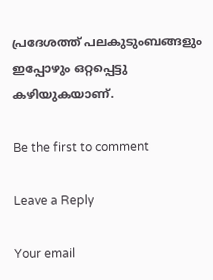പ്രദേശത്ത് പലകുടുംബങ്ങളും ഇപ്പോഴും ഒറ്റപ്പെട്ടു കഴിയുകയാണ്.

Be the first to comment

Leave a Reply

Your email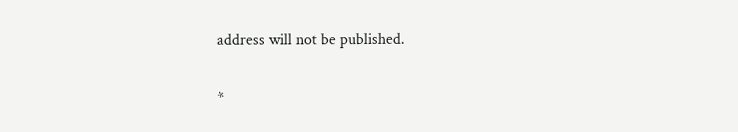address will not be published.


*